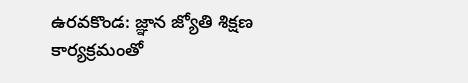ఉరవకొండ: జ్ఞాన జ్యోతి శిక్షణ కార్యక్రమంతో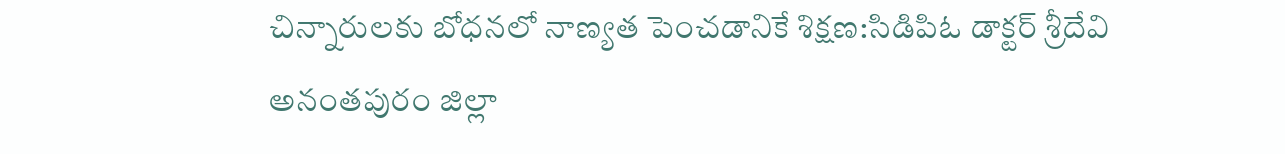చిన్నారులకు బోధనలో నాణ్యత పెంచడానికే శిక్షణ:సిడిపిఓ డాక్టర్ శ్రీదేవి
అనంతపురం జిల్లా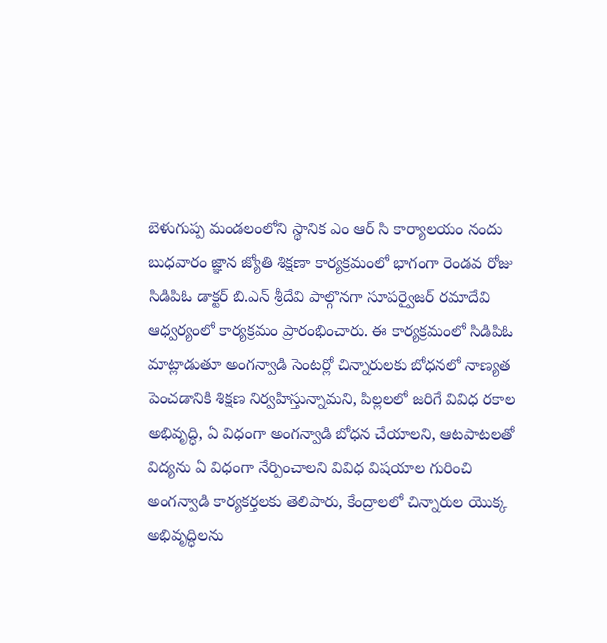బెళుగుప్ప మండలంలోని స్థానిక ఎం ఆర్ సి కార్యాలయం నందు బుధవారం జ్ఞాన జ్యోతి శిక్షణా కార్యక్రమంలో భాగంగా రెండవ రోజు సిడిపిఓ డాక్టర్ బి.ఎన్ శ్రీదేవి పాల్గొనగా సూపర్వైజర్ రమాదేవి ఆధ్వర్యంలో కార్యక్రమం ప్రారంభించారు. ఈ కార్యక్రమంలో సిడిపిఓ మాట్లాడుతూ అంగన్వాడి సెంటర్లో చిన్నారులకు బోధనలో నాణ్యత పెంచడానికి శిక్షణ నిర్వహిస్తున్నామని, పిల్లలలో జరిగే వివిధ రకాల అభివృద్ధి, ఏ విధంగా అంగన్వాడి బోధన చేయాలని, ఆటపాటలతో విద్యను ఏ విధంగా నేర్పించాలని వివిధ విషయాల గురించి అంగన్వాడి కార్యకర్తలకు తెలిపారు, కేంద్రాలలో చిన్నారుల యొక్క అభివృద్ధిలను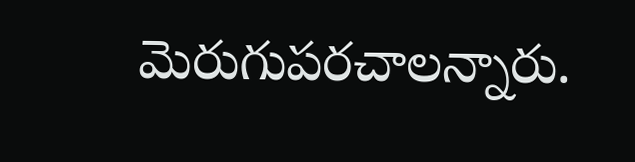మెరుగుపరచాలన్నారు.